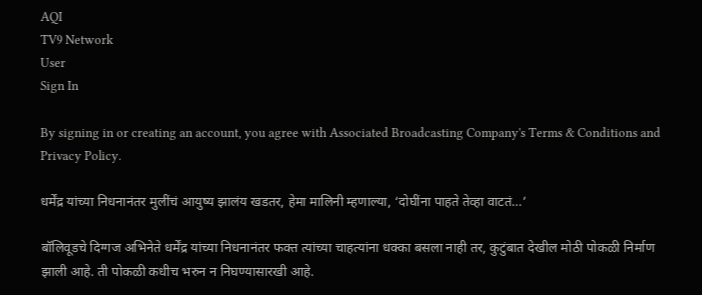AQI
TV9 Network
User
Sign In

By signing in or creating an account, you agree with Associated Broadcasting Company's Terms & Conditions and Privacy Policy.

धर्मेंद्र यांच्या निधनानंतर मुलींचं आयुष्य झालंय खडतर, हेमा मालिनी म्हणाल्या, ‘दोघींना पाहते तेव्हा वाटतं…’

बॉलिवूडचे दिग्गज अभिनेते धर्मेंद्र यांच्या निधनानंतर फक्त त्यांच्या चाहत्यांना धक्का बसला नाही तर, कुटुंबात देखील मोठी पोकळी निर्माण झाली आहे. ती पोकळी कधीच भरुन न निघण्यासारखी आहे.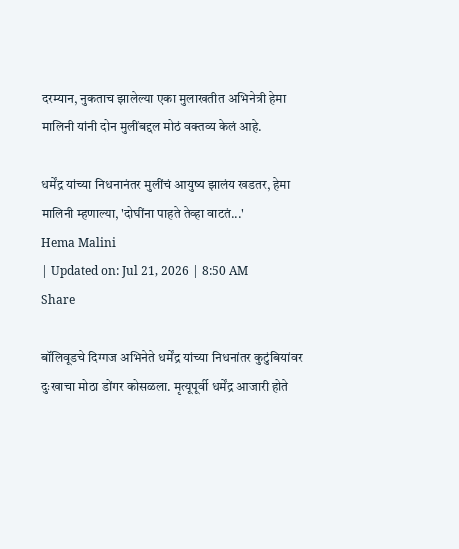दरम्यान, नुकताच झालेल्या एका मुलाखतीत अभिनेत्री हेमा मालिनी यांनी दोन मुलींबद्दल मोठं वक्तव्य केलं आहे.

धर्मेंद्र यांच्या निधनानंतर मुलींचं आयुष्य झालंय खडतर, हेमा मालिनी म्हणाल्या, 'दोघींना पाहते तेव्हा वाटतं...'
Hema Malini
| Updated on: Jul 21, 2026 | 8:50 AM
Share

बॉलिवूडचे दिग्गज अभिनेते धर्मेंद्र यांच्या निधनांतर कुटुंबियांवर दुःखाचा मोठा डोंगर कोसळला. मृत्यूपूर्वी धर्मेंद्र आजारी होते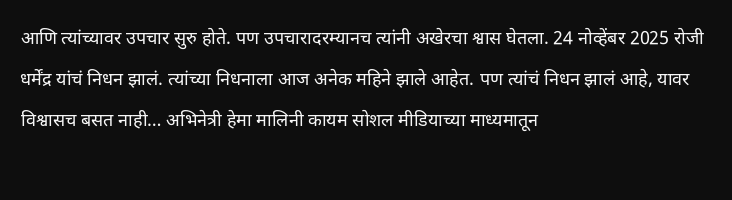आणि त्यांच्यावर उपचार सुरु होते. पण उपचारादरम्यानच त्यांनी अखेरचा श्वास घेतला. 24 नोव्हेंबर 2025 रोजी धर्मेंद्र यांचं निधन झालं. त्यांच्या निधनाला आज अनेक महिने झाले आहेत. पण त्यांचं निधन झालं आहे, यावर विश्वासच बसत नाही… अभिनेत्री हेमा मालिनी कायम सोशल मीडियाच्या माध्यमातून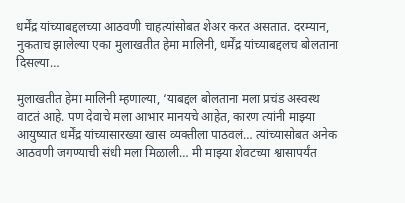धर्मेंद्र यांच्याबद्दलच्या आठवणी चाहत्यांसोबत शेअर करत असतात. दरम्यान, नुकताच झालेल्या एका मुलाखतीत हेमा मालिनी, धर्मेंद्र यांच्याबद्दलच बोलताना दिसल्या…

मुलाखतीत हेमा मालिनी म्हणाल्या, ‘याबद्दल बोलताना मला प्रचंड अस्वस्थ वाटतं आहे. पण देवाचे मला आभार मानयचे आहेत, कारण त्यांनी माझ्या आयुष्यात धर्मेंद्र यांच्यासारख्या खास व्यक्तीला पाठवलं… त्यांच्यासोबत अनेक आठवणी जगण्याची संधी मला मिळाली… मी माझ्या शेवटच्या श्वासापर्यंत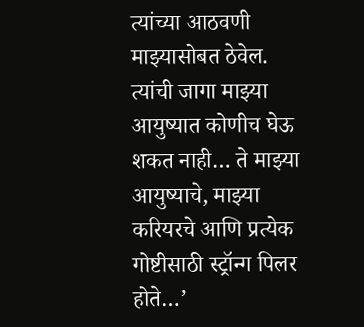त्यांच्या आठवणी माझ्यासोबत ठेवेल. त्यांची जागा माझ्या आयुष्यात कोणीच घेऊ शकत नाही… ते माझ्या आयुष्याचे, माझ्या करियरचे आणि प्रत्येक गोष्टीसाठी स्ट्रॉन्ग पिलर होते…’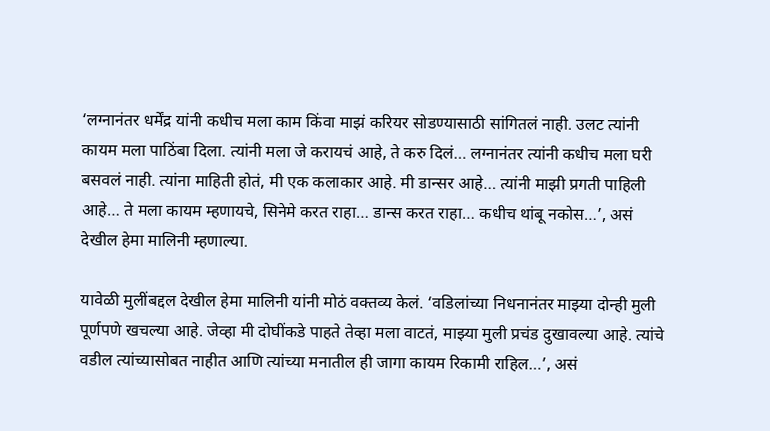‘लग्नानंतर धर्मेंद्र यांनी कधीच मला काम किंवा माझं करियर सोडण्यासाठी सांगितलं नाही. उलट त्यांनी कायम मला पाठिंबा दिला. त्यांनी मला जे करायचं आहे, ते करु दिलं… लग्नानंतर त्यांनी कधीच मला घरी बसवलं नाही. त्यांना माहिती होतं, मी एक कलाकार आहे. मी डान्सर आहे… त्यांनी माझी प्रगती पाहिली आहे… ते मला कायम म्हणायचे, सिनेमे करत राहा… डान्स करत राहा… कधीच थांबू नकोस…’, असं देखील हेमा मालिनी म्हणाल्या.

यावेळी मुलींबद्दल देखील हेमा मालिनी यांनी मोठं वक्तव्य केलं. ‘वडिलांच्या निधनानंतर माझ्या दोन्ही मुली पूर्णपणे खचल्या आहे. जेव्हा मी दोघींकडे पाहते तेव्हा मला वाटतं, माझ्या मुली प्रचंड दुखावल्या आहे. त्यांचे वडील त्यांच्यासोबत नाहीत आणि त्यांच्या मनातील ही जागा कायम रिकामी राहिल…’, असं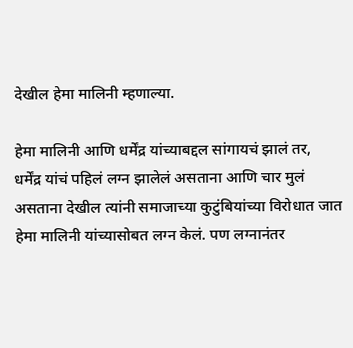देखील हेमा मालिनी म्हणाल्या.

हेमा मालिनी आणि धर्मेंद्र यांच्याबद्दल सांगायचं झालं तर,  धर्मेंद्र यांचं पहिलं लग्न झालेलं असताना आणि चार मुलं असताना देखील त्यांनी समाजाच्या कुटुंबियांच्या विरोधात जात हेमा मालिनी यांच्यासोबत लग्न केलं. पण लग्नानंतर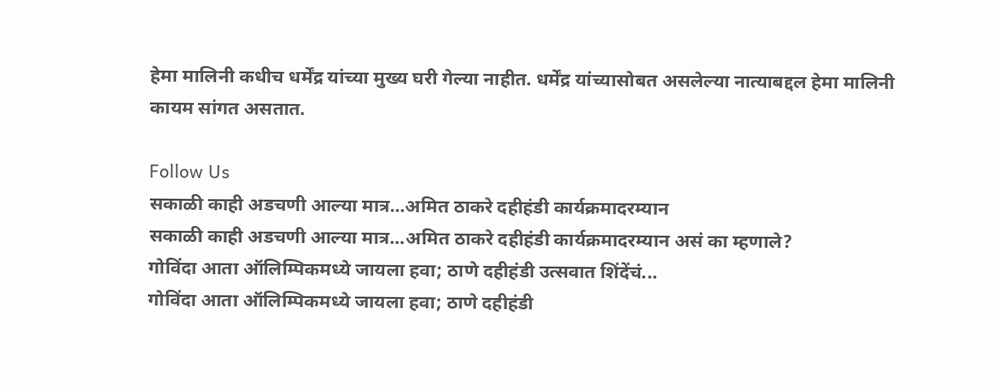हेमा मालिनी कधीच धर्मेंद्र यांच्या मुख्य घरी गेल्या नाहीत. धर्मेंद्र यांच्यासोबत असलेल्या नात्याबद्दल हेमा मालिनी कायम सांगत असतात.

Follow Us
सकाळी काही अडचणी आल्या मात्र...अमित ठाकरे दहीहंडी कार्यक्रमादरम्यान
सकाळी काही अडचणी आल्या मात्र...अमित ठाकरे दहीहंडी कार्यक्रमादरम्यान असं का म्हणाले?
गोविंदा आता ऑलिम्पिकमध्ये जायला हवा; ठाणे दहीहंडी उत्सवात शिंदेंचं...
गोविंदा आता ऑलिम्पिकमध्ये जायला हवा; ठाणे दहीहंडी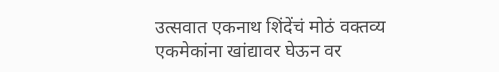उत्सवात एकनाथ शिंदेंचं मोठं वक्तव्य
एकमेकांना खांद्यावर घेऊन वर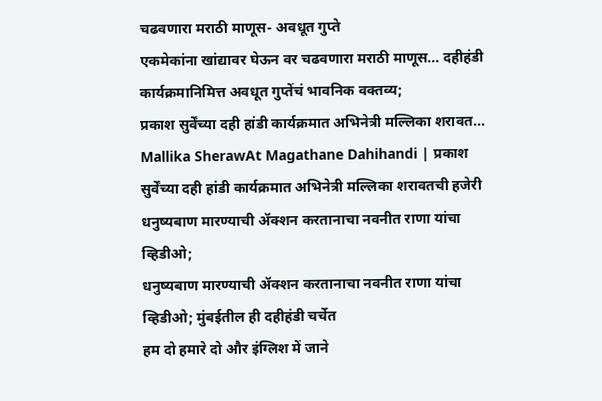चढवणारा मराठी माणूस- अवधूत गुप्ते
एकमेकांना खांद्यावर घेऊन वर चढवणारा मराठी माणूस... दहीहंडी कार्यक्रमानिमित्त अवधूत गुप्तेंचं भावनिक वक्तव्य;
प्रकाश सुर्वेंच्या दही हांडी कार्यक्रमात अभिनेत्री मल्लिका शरावत...
Mallika SherawAt Magathane Dahihandi | प्रकाश सुर्वेंच्या दही हांडी कार्यक्रमात अभिनेत्री मल्लिका शरावतची हजेरी
धनुष्यबाण मारण्याची ॲक्शन करतानाचा नवनीत राणा यांचा व्हिडीओ;
धनुष्यबाण मारण्याची ॲक्शन करतानाचा नवनीत राणा यांचा व्हिडीओ; मुंबईतील ही दहीहंडी चर्चेत
हम दो हमारे दो और इंग्लिश में जाने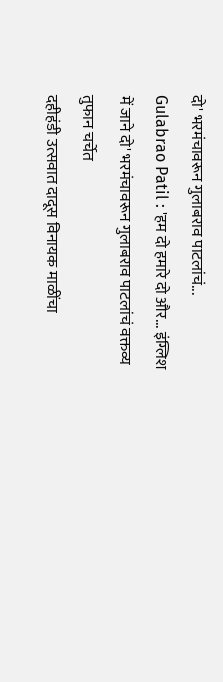दो' भरमंचावरून गुलाबराव पाटलांचं...
Gulabrao Patil : 'हम दो हमारे दो और... इंग्लिश में जाने दो' भरमंचावरून गुलाबराव पाटलांचं वक्तव्य तुफान चर्चेत
दहीहंडी उत्सवात दादूस विनायक माळींचा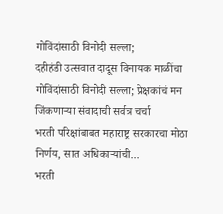गोविंदांसाठी विनोदी सल्ला;
दहीहंडी उत्सवात दादूस विनायक माळींचा गोविंदांसाठी विनोदी सल्ला; प्रेक्षकांचं मन जिंकणाऱ्या संवादाची सर्वत्र चर्चा
भरती परिक्षांबाबत महाराष्ट्र सरकारचा मोठा निर्णय, सात अधिकाऱ्यांची...
भरती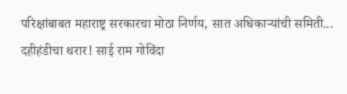परिक्षांबाबत महाराष्ट्र सरकारचा मोठा निर्णय, सात अधिकाऱ्यांची समिती...
दहीहंडीचा थरार! साई राम गोविंदा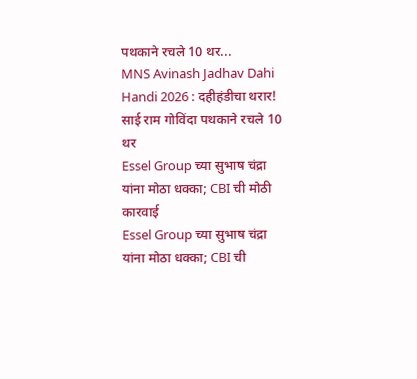पथकाने रचले 10 थर...
MNS Avinash Jadhav Dahi Handi 2026 : दहीहंडीचा थरार! साई राम गोविंदा पथकाने रचले 10 थर
Essel Group च्या सुभाष चंद्रा यांना मोठा धक्का; CBI ची मोठी कारवाई
Essel Group च्या सुभाष चंद्रा यांना मोठा धक्का; CBI ची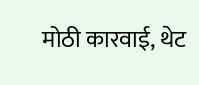मोठी कारवाई, थेट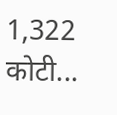1,322 कोटी...